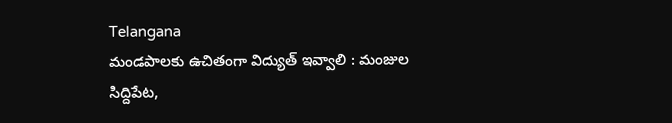Telangana
మండపాలకు ఉచితంగా విద్యుత్ ఇవ్వాలి : మంజుల
సిద్దిపేట,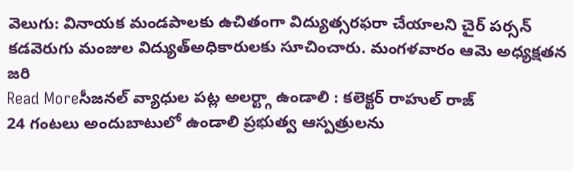వెలుగు: వినాయక మండపాలకు ఉచితంగా విద్యుత్సరఫరా చేయాలని చైర్ పర్సన్ కడవెరుగు మంజుల విద్యుత్అధికారులకు సూచించారు. మంగళవారం ఆమె అధ్యక్షతన జరి
Read Moreసీజనల్ వ్యాధుల పట్ల అలర్ట్గా ఉండాలి : కలెక్టర్ రాహుల్ రాజ్
24 గంటలు అందుబాటులో ఉండాలి ప్రభుత్వ ఆస్పత్రులను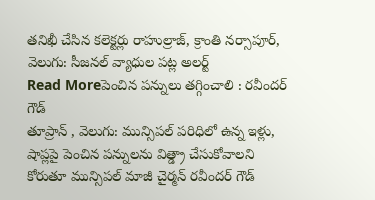తనిఖీ చేసిన కలెక్టర్లు రాహుల్రాజ్, క్రాంతి నర్సాపూర్, వెలుగు: సీజనల్ వ్యాధుల పట్ల అలర్ట్
Read Moreపెంచిన పన్నులు తగ్గించాలి : రవీందర్ గౌడ్
తూప్రాన్ , వెలుగు: మున్సిపల్ పరిధిలో ఉన్న ఇళ్లు, షాప్లపై పెంచిన పన్నులను విత్డ్రా చేసుకోవాలని కోరుతూ మున్సిపల్ మాజీ చైర్మన్ రవీందర్ గౌడ్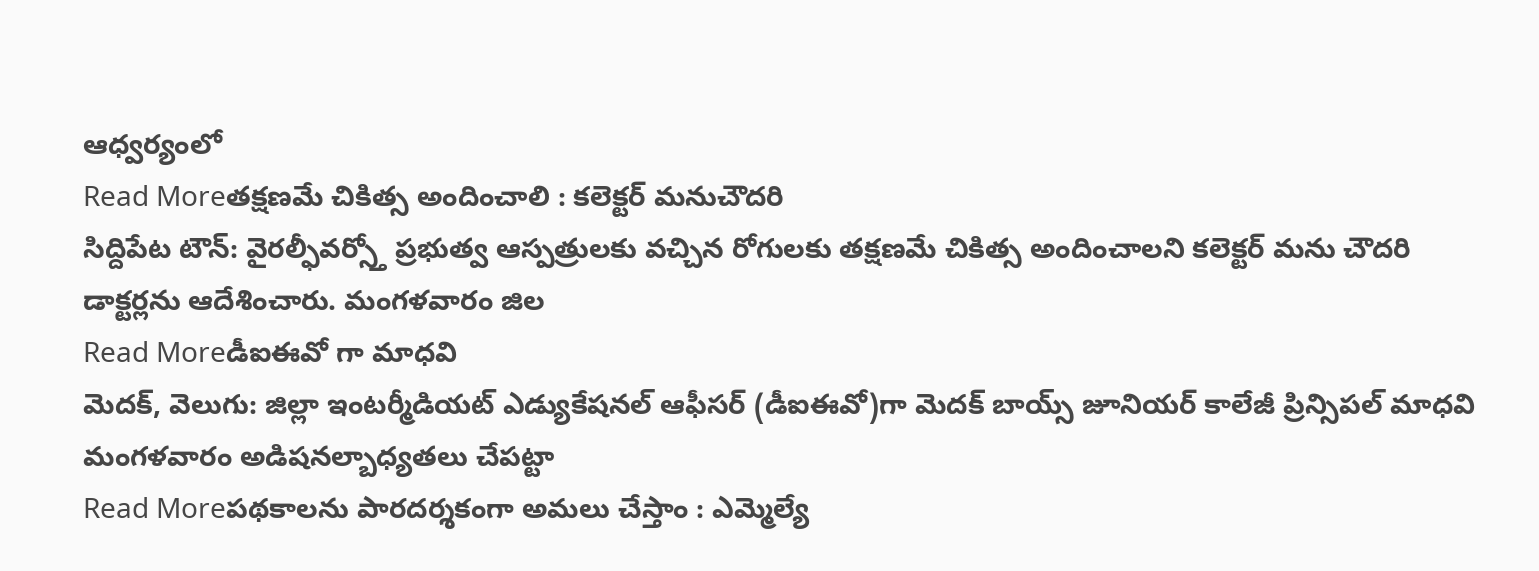ఆధ్వర్యంలో
Read Moreతక్షణమే చికిత్స అందించాలి : కలెక్టర్ మనుచౌదరి
సిద్దిపేట టౌన్: వైరల్ఫీవర్స్తో ప్రభుత్వ ఆస్పత్రులకు వచ్చిన రోగులకు తక్షణమే చికిత్స అందించాలని కలెక్టర్ మను చౌదరి డాక్టర్లను ఆదేశించారు. మంగళవారం జిల
Read Moreడీఐఈవో గా మాధవి
మెదక్, వెలుగు: జిల్లా ఇంటర్మీడియట్ ఎడ్యుకేషనల్ ఆఫీసర్ (డీఐఈవో)గా మెదక్ బాయ్స్ జూనియర్ కాలేజీ ప్రిన్సిపల్ మాధవి మంగళవారం అడిషనల్బాధ్యతలు చేపట్టా
Read Moreపథకాలను పారదర్శకంగా అమలు చేస్తాం : ఎమ్మెల్యే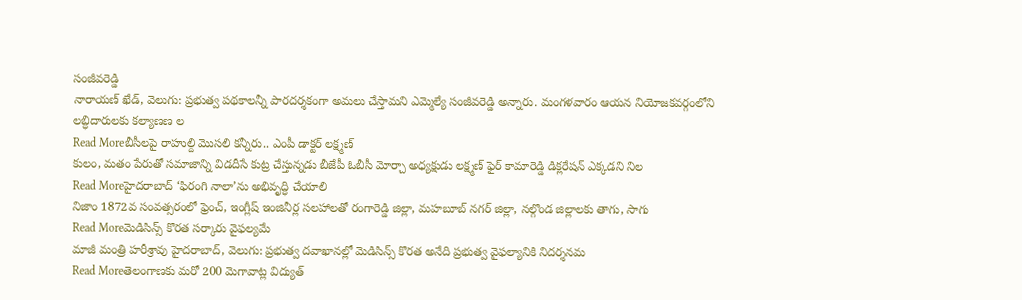సంజీవరెడ్డి
నారాయణ్ ఖేడ్, వెలుగు: ప్రభుత్వ పథకాలన్నీ పారదర్శకంగా అమలు చేస్తామని ఎమ్మెల్యే సంజీవరెడ్డి అన్నారు. మంగళవారం ఆయన నియోజకవర్గంలోని లబ్ధిదారులకు కల్యాణణ ల
Read Moreబీసీలపై రాహుల్ది మొసలి కన్నీరు.. ఎంపీ డాక్టర్ లక్ష్మణ్
కులం, మతం పేరుతో సమాజాన్ని విడదీసే కుట్ర చేస్తున్నడు బీజేపీ ఓబీసీ మోర్చా అధ్యక్షుడు లక్ష్మణ్ ఫైర్ కామారెడ్డి డిక్లరేషన్ ఎక్కడని నిల
Read Moreహైదరాబాద్ ‘ఫిరంగి నాలా’ను అభివృద్ధి చేయాలి
నిజాం 1872వ సంవత్సరంలో ఫ్రెంచ్, ఇంగ్లీష్ ఇంజినీర్ల సలహాలతో రంగారెడ్డి జిల్లా, మహబూబ్ నగర్ జిల్లా, నల్గొండ జిల్లాలకు తాగు, సాగు
Read Moreమెడిసిన్స్ కొరత సర్కారు వైఫల్యమే
మాజీ మంత్రి హరీశ్రావు హైదరాబాద్, వెలుగు: ప్రభుత్వ దవాఖానల్లో మెడిసిన్స్ కొరత అనేది ప్రభుత్వ వైఫల్యానికి నిదర్శనమ
Read Moreతెలంగాణకు మరో 200 మెగావాట్ల విద్యుత్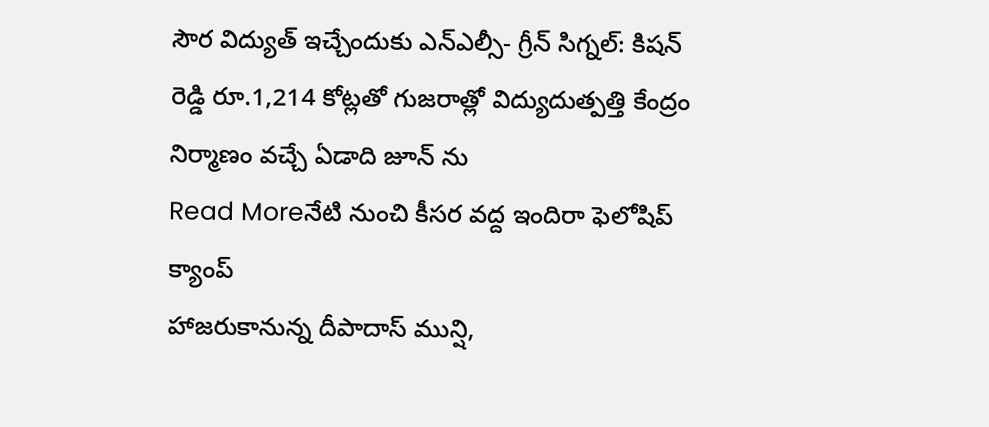సౌర విద్యుత్ ఇచ్చేందుకు ఎన్ఎల్సీ- గ్రీన్ సిగ్నల్: కిషన్ రెడ్డి రూ.1,214 కోట్లతో గుజరాత్లో విద్యుదుత్పత్తి కేంద్రం నిర్మాణం వచ్చే ఏడాది జూన్ ను
Read Moreనేటి నుంచి కీసర వద్ద ఇందిరా ఫెలోషిప్ క్యాంప్
హాజరుకానున్న దీపాదాస్ మున్షి,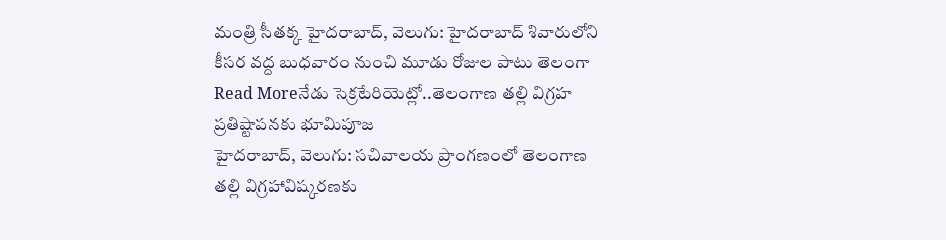మంత్రి సీతక్క హైదరాబాద్, వెలుగు: హైదరాబాద్ శివారులోని కీసర వద్ద బుధవారం నుంచి మూడు రోజుల పాటు తెలంగా
Read Moreనేడు సెక్రటేరియెట్లో..తెలంగాణ తల్లి విగ్రహ ప్రతిష్టాపనకు భూమిపూజ
హైదరాబాద్, వెలుగు: సచివాలయ ప్రాంగణంలో తెలంగాణ తల్లి విగ్రహావిష్కరణకు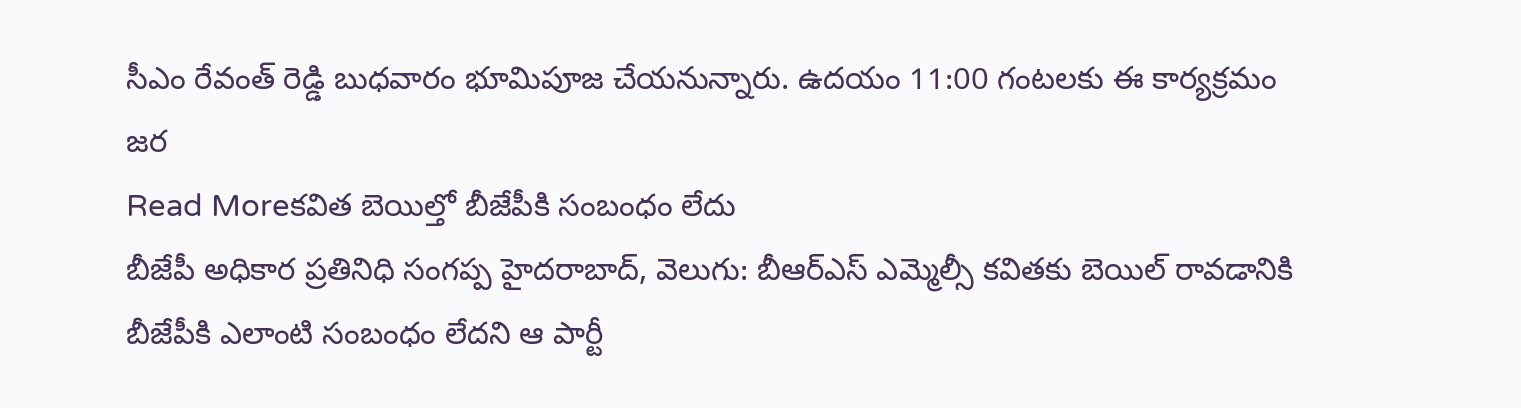సీఎం రేవంత్ రెడ్డి బుధవారం భూమిపూజ చేయనున్నారు. ఉదయం 11:00 గంటలకు ఈ కార్యక్రమం జర
Read Moreకవిత బెయిల్తో బీజేపీకి సంబంధం లేదు
బీజేపీ అధికార ప్రతినిధి సంగప్ప హైదరాబాద్, వెలుగు: బీఆర్ఎస్ ఎమ్మెల్సీ కవితకు బెయిల్ రావడానికి బీజేపీకి ఎలాంటి సంబంధం లేదని ఆ పార్టీ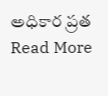అధికార ప్రత
Read More